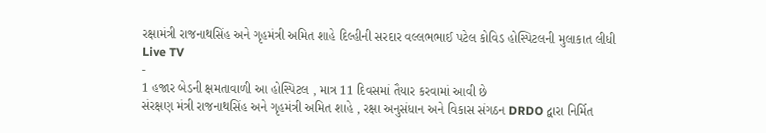રક્ષામંત્રી રાજનાથસિંહ અને ગૃહમંત્રી અમિત શાહે દિલ્હીની સરદાર વલ્લભભાઈ પટેલ કોવિડ હોસ્પિટલની મુલાકાત લીધી
Live TV
-
1 હજાર બેડની ક્ષમતાવાળી આ હોસ્પિટલ , માત્ર 11 દિવસમાં તૈયાર કરવામાં આવી છે
સંરક્ષણ મંત્રી રાજનાથસિંહ અને ગૃહમંત્રી અમિત શાહે , રક્ષા અનુસંધાન અને વિકાસ સંગઠન DRDO દ્વારા નિર્મિત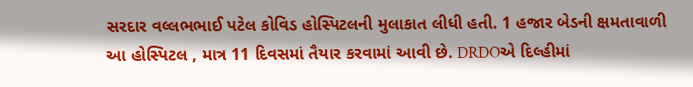સરદાર વલ્લભભાઈ પટેલ કોવિડ હોસ્પિટલની મુલાકાત લીધી હતી. 1 હજાર બેડની ક્ષમતાવાળી આ હોસ્પિટલ , માત્ર 11 દિવસમાં તૈયાર કરવામાં આવી છે. DRDOએ દિલ્હીમાં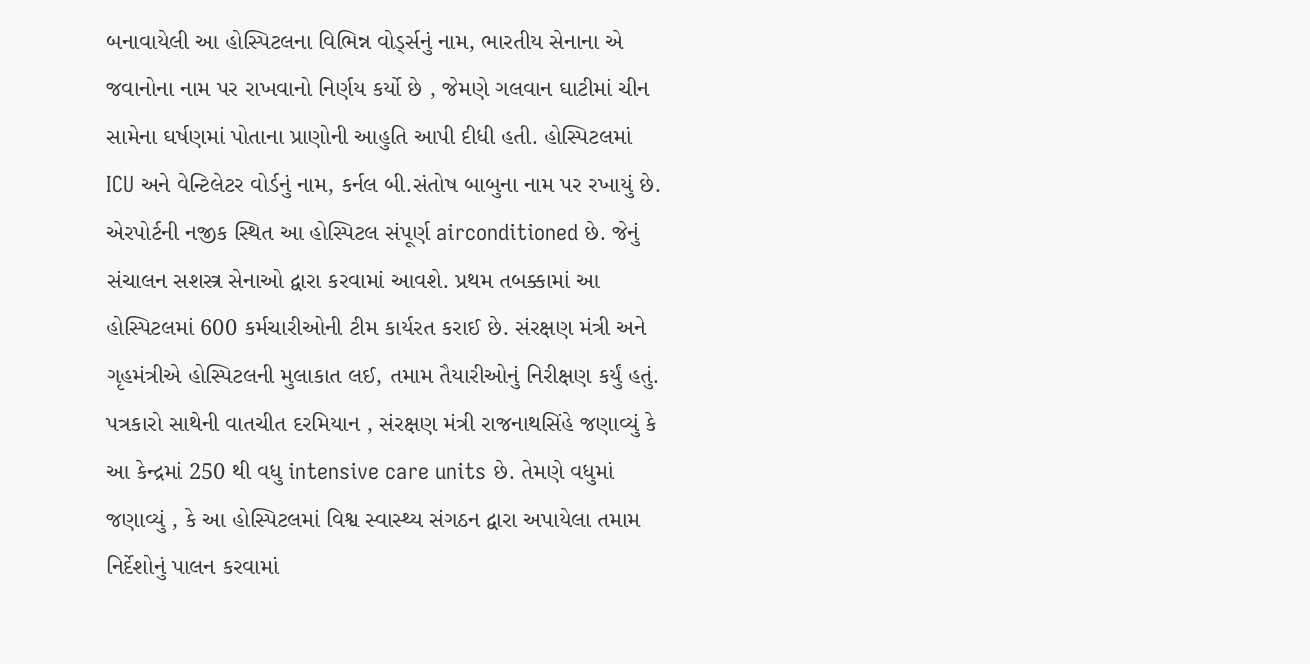બનાવાયેલી આ હોસ્પિટલના વિભિન્ન વોર્ડ્સનું નામ, ભારતીય સેનાના એ જવાનોના નામ પર રાખવાનો નિર્ણય કર્યો છે , જેમણે ગલવાન ઘાટીમાં ચીન સામેના ઘર્ષણમાં પોતાના પ્રાણોની આહુતિ આપી દીધી હતી. હોસ્પિટલમાં ICU અને વેન્ટિલેટર વોર્ડનું નામ, કર્નલ બી.સંતોષ બાબુના નામ પર રખાયું છે. એરપોર્ટની નજીક સ્થિત આ હોસ્પિટલ સંપૂર્ણ airconditioned છે. જેનું સંચાલન સશસ્ત્ર સેનાઓ દ્વારા કરવામાં આવશે. પ્રથમ તબક્કામાં આ હોસ્પિટલમાં 600 કર્મચારીઓની ટીમ કાર્યરત કરાઈ છે. સંરક્ષણ મંત્રી અને ગૃહમંત્રીએ હોસ્પિટલની મુલાકાત લઈ, તમામ તૈયારીઓનું નિરીક્ષણ કર્યું હતું. પત્રકારો સાથેની વાતચીત દરમિયાન , સંરક્ષણ મંત્રી રાજનાથસિંહે જણાવ્યું કે આ કેન્દ્રમાં 250 થી વધુ intensive care units છે. તેમણે વધુમાં જણાવ્યું , કે આ હોસ્પિટલમાં વિશ્વ સ્વાસ્થ્ય સંગઠન દ્વારા અપાયેલા તમામ નિર્દેશોનું પાલન કરવામાં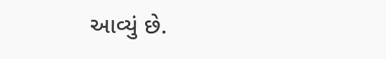આવ્યું છે.